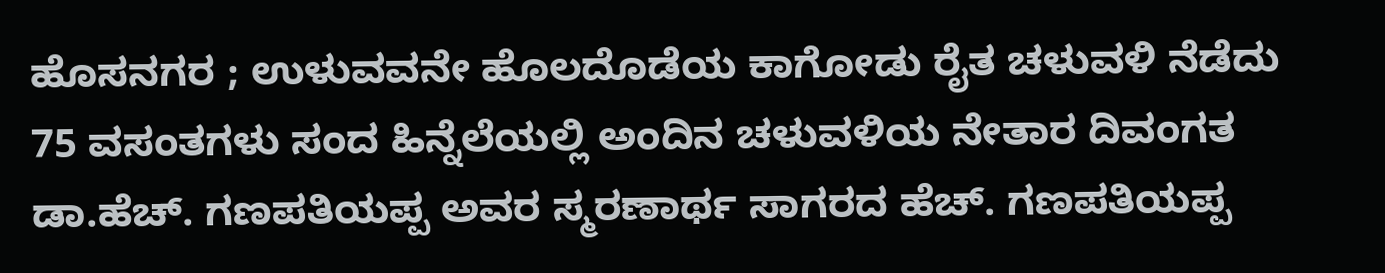ಹೊಸನಗರ ; ಉಳುವವನೇ ಹೊಲದೊಡೆಯ ಕಾಗೋಡು ರೈತ ಚಳುವಳಿ ನೆಡೆದು 75 ವಸಂತಗಳು ಸಂದ ಹಿನ್ನೆಲೆಯಲ್ಲಿ ಅಂದಿನ ಚಳುವಳಿಯ ನೇತಾರ ದಿವಂಗತ ಡಾ.ಹೆಚ್. ಗಣಪತಿಯಪ್ಪ ಅವರ ಸ್ಮರಣಾರ್ಥ ಸಾಗರದ ಹೆಚ್. ಗಣಪತಿಯಪ್ಪ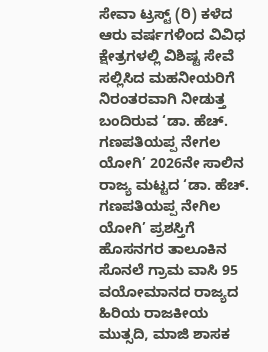ಸೇವಾ ಟ್ರಸ್ಟ್ (ರಿ) ಕಳೆದ ಆರು ವರ್ಷಗಳಿಂದ ವಿವಿಧ ಕ್ಷೇತ್ರಗಳಲ್ಲಿ ವಿಶಿಷ್ಟ ಸೇವೆ ಸಲ್ಲಿಸಿದ ಮಹನೀಯರಿಗೆ ನಿರಂತರವಾಗಿ ನೀಡುತ್ತ ಬಂದಿರುವ ‘ಡಾ. ಹೆಚ್. ಗಣಪತಿಯಪ್ಪ ನೇಗಲ ಯೋಗಿ’ 2026ನೇ ಸಾಲಿನ ರಾಜ್ಯ ಮಟ್ಟದ ‘ಡಾ. ಹೆಚ್. ಗಣಪತಿಯಪ್ಪ ನೇಗಿಲ ಯೋಗಿ’ ಪ್ರಶಸ್ತಿಗೆ ಹೊಸನಗರ ತಾಲೂಕಿನ ಸೊನಲೆ ಗ್ರಾಮ ವಾಸಿ 95 ವಯೋಮಾನದ ರಾಜ್ಯದ ಹಿರಿಯ ರಾಜಕೀಯ ಮುತ್ಸದಿ, ಮಾಜಿ ಶಾಸಕ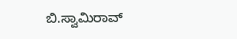ಬಿ.ಸ್ವಾಮಿರಾವ್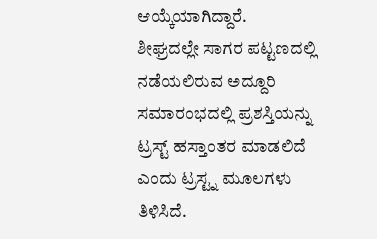ಆಯ್ಕೆಯಾಗಿದ್ದಾರೆ.
ಶೀಘ್ರದಲ್ಲೇ ಸಾಗರ ಪಟ್ಟಣದಲ್ಲಿ ನಡೆಯಲಿರುವ ಅದ್ದೂರಿ ಸಮಾರಂಭದಲ್ಲಿ ಪ್ರಶಸ್ತಿಯನ್ನು ಟ್ರಸ್ಟ್ ಹಸ್ತಾಂತರ ಮಾಡಲಿದೆ ಎಂದು ಟ್ರಸ್ಟ್ನ ಮೂಲಗಳು ತಿಳಿಸಿದೆ.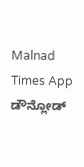Malnad Times App ಡೌನ್ಲೋಡ್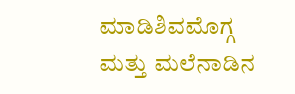ಮಾಡಿಶಿವಮೊಗ್ಗ ಮತ್ತು ಮಲೆನಾಡಿನ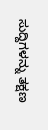ಸುದ್ದಿಗಳನ್ನು ತಕ್ಷಣ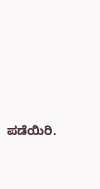ಪಡೆಯಿರಿ.